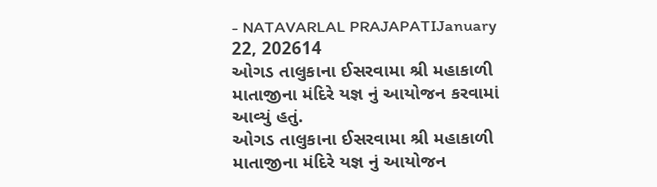- NATAVARLAL PRAJAPATIJanuary 22, 202614
ઓગડ તાલુકાના ઈસરવામા શ્રી મહાકાળી માતાજીના મંદિરે યજ્ઞ નું આયોજન કરવામાં આવ્યું હતું.
ઓગડ તાલુકાના ઈસરવામા શ્રી મહાકાળી માતાજીના મંદિરે યજ્ઞ નું આયોજન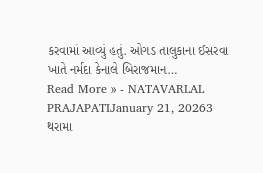કરવામાં આવ્યું હતું. ઓગડ તાલુકાના ઈસરવા ખાતે નર્મદા કેનાલે બિરાજમાન…
Read More » - NATAVARLAL PRAJAPATIJanuary 21, 20263
થરામા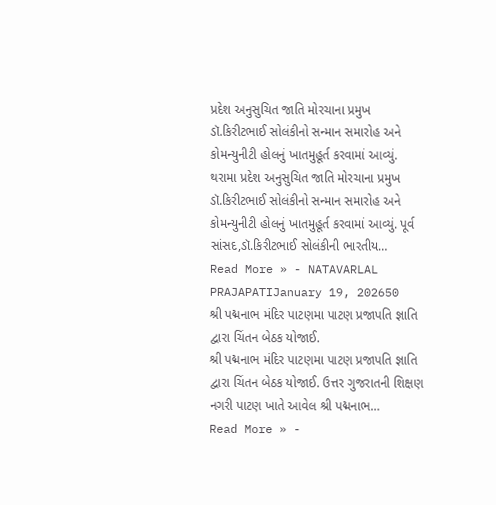પ્રદેશ અનુસુચિત જાતિ મોરચાના પ્રમુખ ડૉ.કિરીટભાઈ સોલંકીનો સન્માન સમારોહ અને કોમન્યુનીટી હોલનું ખાતમુહૂર્ત કરવામાં આવ્યું.
થરામા પ્રદેશ અનુસુચિત જાતિ મોરચાના પ્રમુખ ડૉ.કિરીટભાઈ સોલંકીનો સન્માન સમારોહ અને કોમન્યુનીટી હોલનું ખાતમુહૂર્ત કરવામાં આવ્યું. પૂર્વ સાંસદ,ડૉ.કિરીટભાઈ સોલંકીની ભારતીય…
Read More » - NATAVARLAL PRAJAPATIJanuary 19, 202650
શ્રી પદ્મનાભ મંદિર પાટણમા પાટણ પ્રજાપતિ જ્ઞાતિ દ્વારા ચિંતન બેઠક યોજાઈ.
શ્રી પદ્મનાભ મંદિર પાટણમા પાટણ પ્રજાપતિ જ્ઞાતિ દ્વારા ચિંતન બેઠક યોજાઈ. ઉત્તર ગુજરાતની શિક્ષણ નગરી પાટણ ખાતે આવેલ શ્રી પદ્મનાભ…
Read More » -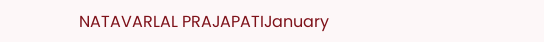NATAVARLAL PRAJAPATIJanuary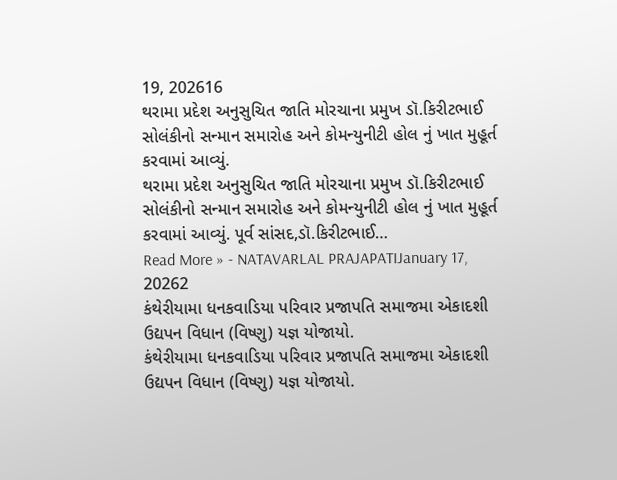19, 202616
થરામા પ્રદેશ અનુસુચિત જાતિ મોરચાના પ્રમુખ ડૉ.કિરીટભાઈ સોલંકીનો સન્માન સમારોહ અને કોમન્યુનીટી હોલ નું ખાત મુહૂર્ત કરવામાં આવ્યું.
થરામા પ્રદેશ અનુસુચિત જાતિ મોરચાના પ્રમુખ ડૉ.કિરીટભાઈ સોલંકીનો સન્માન સમારોહ અને કોમન્યુનીટી હોલ નું ખાત મુહૂર્ત કરવામાં આવ્યું. પૂર્વ સાંસદ,ડૉ.કિરીટભાઈ…
Read More » - NATAVARLAL PRAJAPATIJanuary 17, 20262
કંથેરીયામા ધનકવાડિયા પરિવાર પ્રજાપતિ સમાજમા એકાદશી ઉદ્યપન વિધાન (વિષ્ણુ) યજ્ઞ યોજાયો.
કંથેરીયામા ધનકવાડિયા પરિવાર પ્રજાપતિ સમાજમા એકાદશી ઉદ્યપન વિધાન (વિષ્ણુ) યજ્ઞ યોજાયો.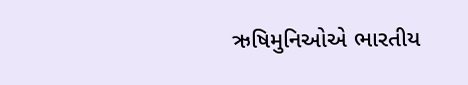ઋષિમુનિઓએ ભારતીય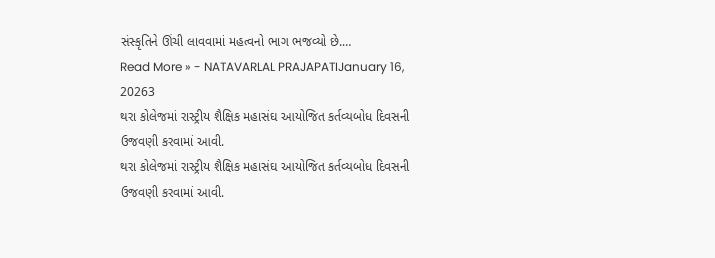સંસ્કૃતિને ઊંચી લાવવામાં મહત્વનો ભાગ ભજવ્યો છે.…
Read More » - NATAVARLAL PRAJAPATIJanuary 16, 20263
થરા કોલેજમાં રાસ્ટ્રીય શૈક્ષિક મહાસંઘ આયોજિત કર્તવ્યબોધ દિવસની ઉજવણી કરવામાં આવી.
થરા કોલેજમાં રાસ્ટ્રીય શૈક્ષિક મહાસંઘ આયોજિત કર્તવ્યબોધ દિવસની ઉજવણી કરવામાં આવી.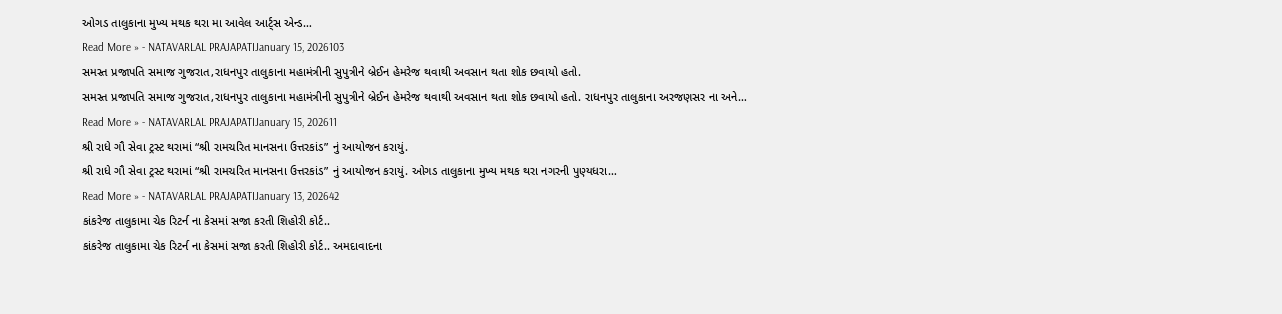ઓગડ તાલુકાના મુખ્ય મથક થરા મા આવેલ આર્ટ્સ એન્ડ…
Read More » - NATAVARLAL PRAJAPATIJanuary 15, 2026103
સમસ્ત પ્રજાપતિ સમાજ ગુજરાત,રાધનપુર તાલુકાના મહામંત્રીની સુપુત્રીને બ્રેઈન હેમરેજ થવાથી અવસાન થતા શોક છવાયો હતો.
સમસ્ત પ્રજાપતિ સમાજ ગુજરાત,રાધનપુર તાલુકાના મહામંત્રીની સુપુત્રીને બ્રેઈન હેમરેજ થવાથી અવસાન થતા શોક છવાયો હતો. રાધનપુર તાલુકાના અરજણસર ના અને…
Read More » - NATAVARLAL PRAJAPATIJanuary 15, 202611
શ્રી રાધે ગૌ સેવા ટ્રસ્ટ થરામાં “શ્રી રામચરિત માનસના ઉત્તરકાંડ” નું આયોજન કરાયું.
શ્રી રાધે ગૌ સેવા ટ્રસ્ટ થરામાં “શ્રી રામચરિત માનસના ઉત્તરકાંડ” નું આયોજન કરાયું. ઓગડ તાલુકાના મુખ્ય મથક થરા નગરની પુણ્યધરા…
Read More » - NATAVARLAL PRAJAPATIJanuary 13, 202642
કાંકરેજ તાલુકામા ચેક રિટર્ન ના કેસમાં સજા કરતી શિહોરી કોર્ટ..
કાંકરેજ તાલુકામા ચેક રિટર્ન ના કેસમાં સજા કરતી શિહોરી કોર્ટ.. અમદાવાદના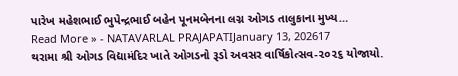પારેખ મહેશભાઈ ભુપેન્દ્રભાઈ બહેન પૂનમબેનના લગ્ન ઓગડ તાલુકાના મુખ્ય…
Read More » - NATAVARLAL PRAJAPATIJanuary 13, 202617
થરામા શ્રી ઓગડ વિદ્યામંદિર ખાતે ઓગડનો રૂડો અવસર વાર્ષિકોત્સવ-૨૦૨૬ યોજાયો.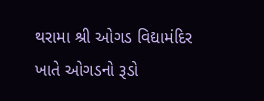થરામા શ્રી ઓગડ વિદ્યામંદિર ખાતે ઓગડનો રૂડો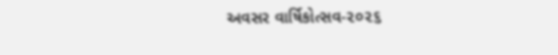અવસર વાર્ષિકોત્સવ-૨૦૨૬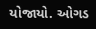યોજાયો. ઓગડ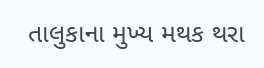તાલુકાના મુખ્ય મથક થરા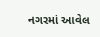નગરમાં આવેલ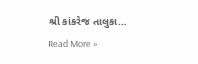શ્રી કાંકરેજ તાલુકા…
Read More »